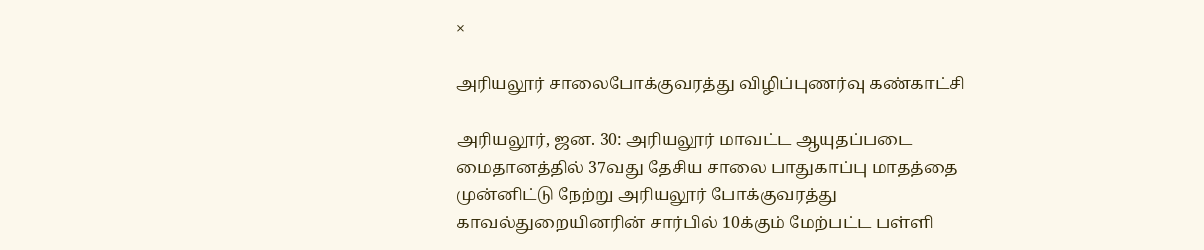×

அரியலூர் சாலைபோக்குவரத்து விழிப்புணர்வு கண்காட்சி

அரியலூர், ஜன. 30: அரியலூர் மாவட்ட ஆயுதப்படை மைதானத்தில் 37வது தேசிய சாலை பாதுகாப்பு மாதத்தை முன்னிட்டு நேற்று அரியலூர் போக்குவரத்து காவல்துறையினரின் சார்பில் 10க்கும் மேற்பட்ட பள்ளி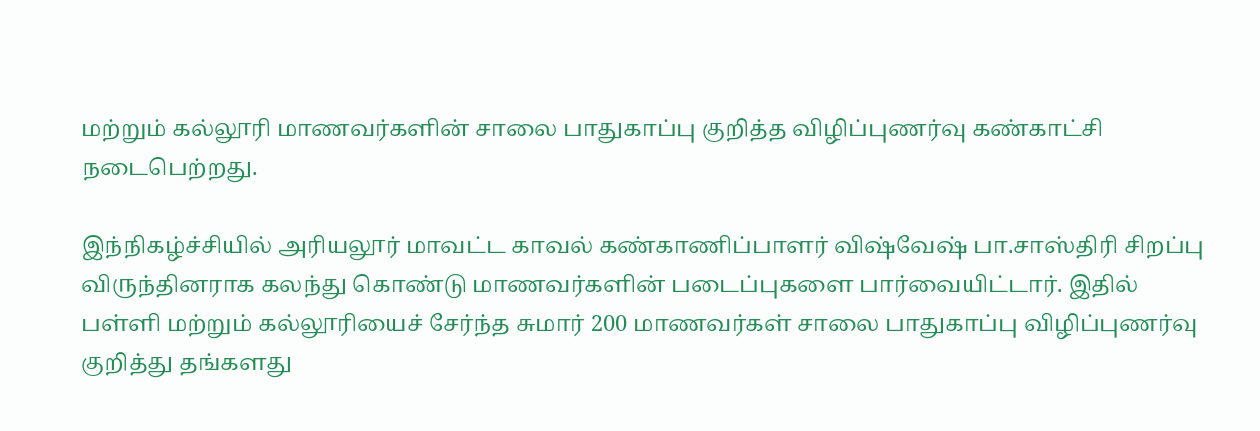மற்றும் கல்லூரி மாணவர்களின் சாலை பாதுகாப்பு குறித்த விழிப்புணர்வு கண்காட்சி நடைபெற்றது.

இந்நிகழ்ச்சியில் அரியலூர் மாவட்ட காவல் கண்காணிப்பாளர் விஷ்வேஷ் பா.சாஸ்திரி சிறப்பு விருந்தினராக கலந்து கொண்டு மாணவர்களின் படைப்புகளை பார்வையிட்டார். இதில் பள்ளி மற்றும் கல்லூரியைச் சேர்ந்த சுமார் 200 மாணவர்கள் சாலை பாதுகாப்பு விழிப்புணர்வு குறித்து தங்களது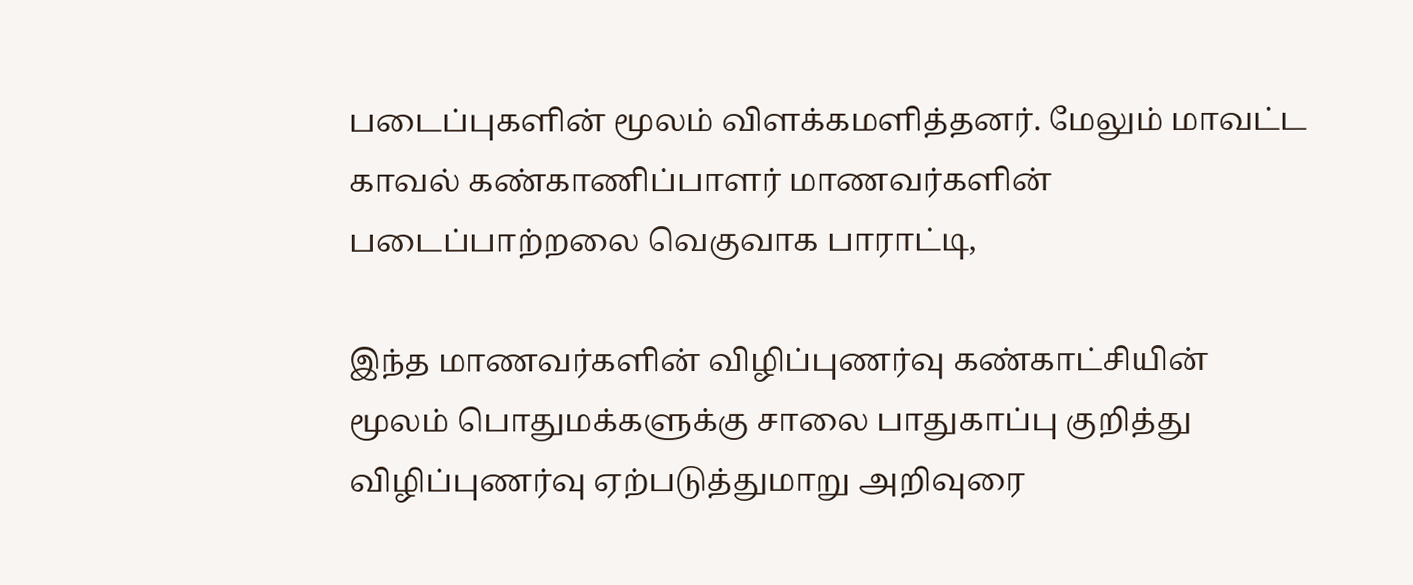படைப்புகளின் மூலம் விளக்கமளித்தனர். மேலும் மாவட்ட காவல் கண்காணிப்பாளர் மாணவர்களின் படைப்பாற்றலை வெகுவாக பாராட்டி,

இந்த மாணவர்களின் விழிப்புணர்வு கண்காட்சியின் மூலம் பொதுமக்களுக்கு சாலை பாதுகாப்பு குறித்து விழிப்புணர்வு ஏற்படுத்துமாறு அறிவுரை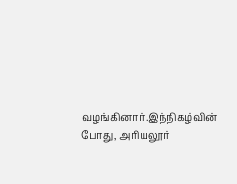வழங்கினார்.இந்நிகழ்வின் போது, அரியலூர்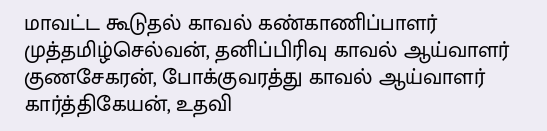மாவட்ட கூடுதல் காவல் கண்காணிப்பாளர் முத்தமிழ்செல்வன், தனிப்பிரிவு காவல் ஆய்வாளர் குணசேகரன், போக்குவரத்து காவல் ஆய்வாளர் கார்த்திகேயன், உதவி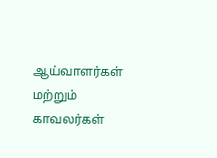ஆய்வாளர்கள் மற்றும் காவலர்கள்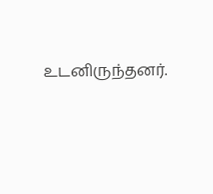உடனிருந்தனர்.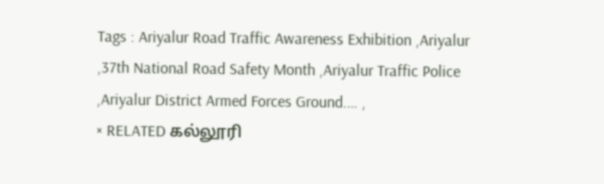Tags : Ariyalur Road Traffic Awareness Exhibition ,Ariyalur ,37th National Road Safety Month ,Ariyalur Traffic Police ,Ariyalur District Armed Forces Ground.… ,
× RELATED கல்லூரி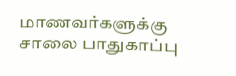மாணவர்களுக்கு சாலை பாதுகாப்பு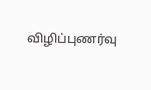விழிப்புணர்வு